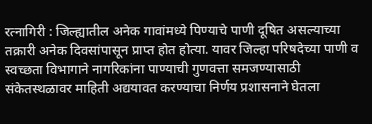रत्नागिरी : जिल्ह्यातील अनेक गावांमध्ये पिण्याचे पाणी दूषित असल्याच्या तक्रारी अनेक दिवसांपासून प्राप्त होत होत्या. यावर जिल्हा परिषदेच्या पाणी व स्वच्छता विभागाने नागरिकांना पाण्याची गुणवत्ता समजण्यासाठी संकेतस्थळावर माहिती अद्ययावत करण्याचा निर्णय प्रशासनाने घेतला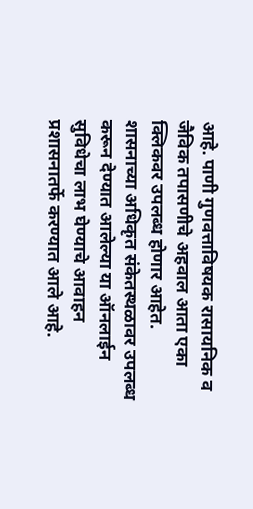आहे. पाणी गुणवत्ताविषयक रासायनिक व जैविक तपासणीचे अहवाल आता एका क्लिकवर उपलब्ध होणार आहेत.
शासनाच्या अधिकृत संकेतस्थळावर उपलब्ध करून देण्यात आलेल्या या ऑनलाईन सुविधेचा लाभ घेण्याचे आवाहन प्रशासनातर्फे करण्यात आले आहे.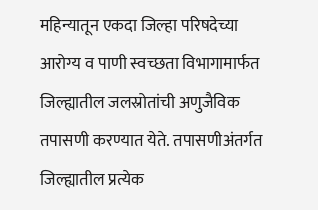महिन्यातून एकदा जिल्हा परिषदेच्या आरोग्य व पाणी स्वच्छता विभागामार्फत जिल्ह्यातील जलस्रोतांची अणुजैविक तपासणी करण्यात येते. तपासणीअंतर्गत जिल्ह्यातील प्रत्येक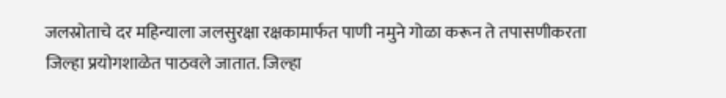जलस्रोताचे दर महिन्याला जलसुरक्षा रक्षकामार्फत पाणी नमुने गोळा करून ते तपासणीकरता जिल्हा प्रयोगशाळेत पाठवले जातात. जिल्हा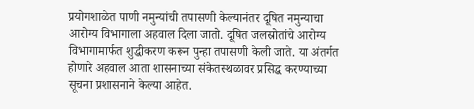प्रयोगशाळेत पाणी नमुन्यांची तपासणी केल्यानंतर दूषित नमुन्याचा आरोग्य विभागाला अहवाल दिला जातो. दूषित जलस्रोतांचे आरोग्य विभागामार्फत शुद्धीकरण करून पुन्हा तपासणी केली जाते. या अंतर्गत होणारे अहवाल आता शासनाच्या संकेतस्थळावर प्रसिद्ध करण्याच्या सूचना प्रशासनाने केल्या आहेत.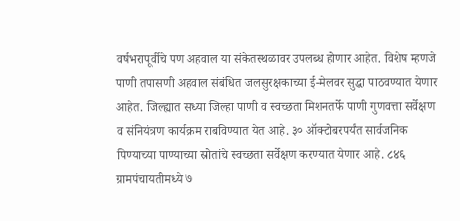वर्षभरापूर्वीचे पण अहवाल या संकेतस्थळावर उपलब्ध होणार आहेत. विशेष म्हणजे पाणी तपासणी अहवाल संबंधित जलसुरक्षकाच्या ई-मेलवर सुद्धा पाठवण्यात येणार आहेत. जिल्ह्यात सध्या जिल्हा पाणी व स्वच्छता मिशनतर्फे पाणी गुणवत्ता सर्वेक्षण व संनियंत्रण कार्यक्रम राबविण्यात येत आहे. ३० ऑक्टोबरपर्यंत सार्वजनिक पिण्याच्या पाण्याच्या स्रोतांचे स्वच्छता सर्वेक्षण करण्यात येणार आहे. ८४६ ग्रामपंचायतीमध्ये ७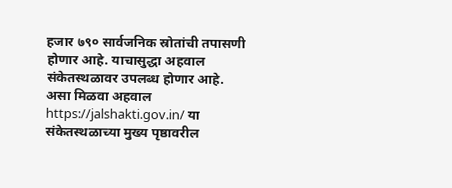हजार ७९० सार्वजनिक स्रोतांची तपासणी होणार आहे. याचासुद्धा अहवाल संकेतस्थळावर उपलब्ध होणार आहे.
असा मिळवा अहवाल
https://jalshakti.gov.in/ या संकेतस्थळाच्या मुख्य पृष्ठावरील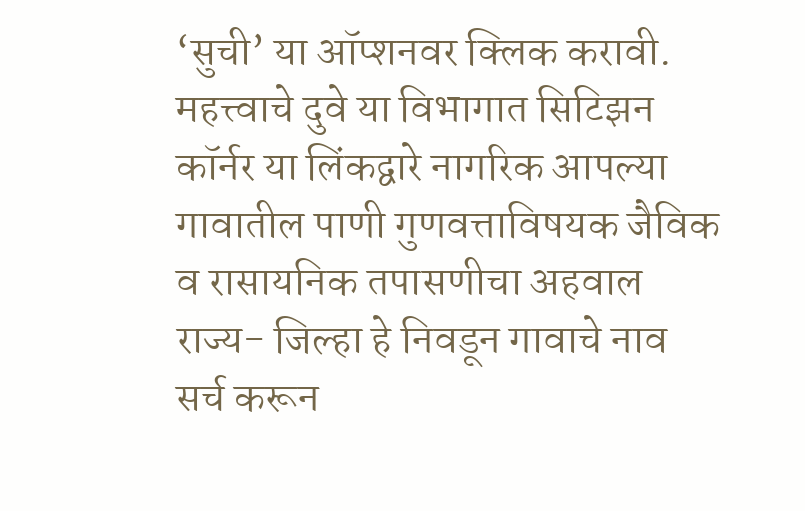‘सुची’ या ऑप्शनवर क्लिक करावी. महत्त्वाचे दुवे या विभागात सिटिझन कॉर्नर या लिंकद्वारे नागरिक आपल्या गावातील पाणी गुणवत्ताविषयक जैविक व रासायनिक तपासणीचा अहवाल राज्य- जिल्हा हे निवडून गावाचे नाव सर्च करून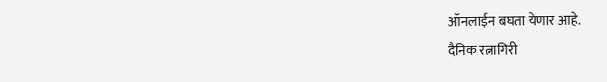ऑनलाईन बघता येणार आहे.
दैनिक रत्नागिरी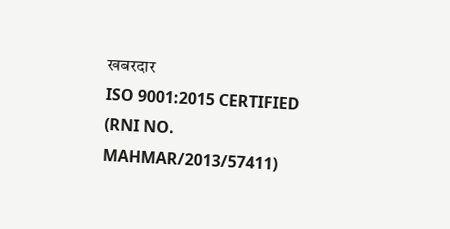खबरदार
ISO 9001:2015 CERTIFIED
(RNI NO. MAHMAR/2013/57411)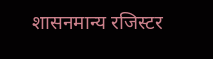शासनमान्य रजिस्टर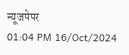न्यूजपेपर
01:04 PM 16/Oct/2024